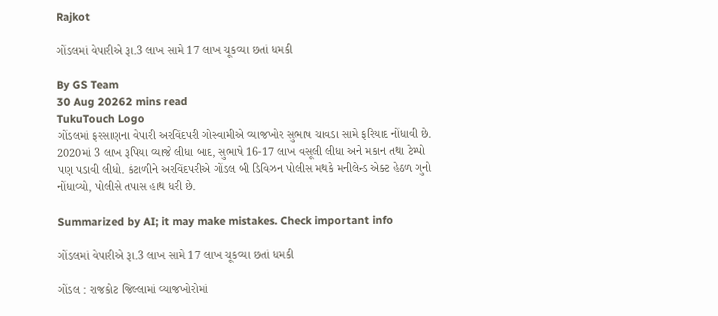Rajkot

ગોંડલમાં વેપારીએ રૂા.3 લાખ સામે 17 લાખ ચૂકવ્યા છતાં ધમકી

By GS Team
30 Aug 20262 mins read
TukuTouch Logo
ગોંડલમાં ફરસાણના વેપારી અરવિંદપરી ગોસ્વામીએ વ્યાજખોર સુભાષ ચાવડા સામે ફરિયાદ નોંધાવી છે. 2020માં 3 લાખ રૂપિયા વ્યાજે લીધા બાદ, સુભાષે 16-17 લાખ વસૂલી લીધા અને મકાન તથા ટેમ્પો પણ પડાવી લીધો. કંટાળીને અરવિંદપરીએ ગોંડલ બી ડિવિઝન પોલીસ મથકે મનીલેન્ડ એક્ટ હેઠળ ગુનો નોંધાવ્યો, પોલીસે તપાસ હાથ ધરી છે.

Summarized by AI; it may make mistakes. Check important info

ગોંડલમાં વેપારીએ રૂા.3 લાખ સામે 17 લાખ ચૂકવ્યા છતાં ધમકી

ગોંડલ : રાજકોટ જિલ્લામાં વ્યાજખોરોમાં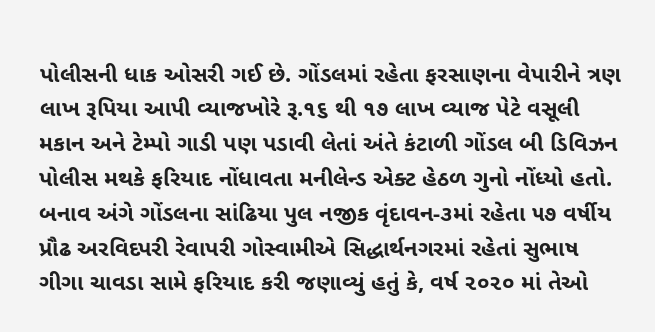પોલીસની ધાક ઓસરી ગઈ છે. ગોંડલમાં રહેતા ફરસાણના વેપારીને ત્રણ લાખ રૂપિયા આપી વ્યાજખોરે રૂ.૧૬ થી ૧૭ લાખ વ્યાજ પેટે વસૂલી મકાન અને ટેમ્પો ગાડી પણ પડાવી લેતાં અંતે કંટાળી ગોંડલ બી ડિવિઝન પોલીસ મથકે ફરિયાદ નોંધાવતા મનીલેન્ડ એક્ટ હેઠળ ગુનો નોંધ્યો હતો.
બનાવ અંગે ગોંડલના સાંઢિયા પુલ નજીક વૃંદાવન-૩માં રહેતા ૫૭ વર્ષીય પ્રૌઢ અરવિદપરી રેવાપરી ગોસ્વામીએ સિદ્ધાર્થનગરમાં રહેતાં સુભાષ ગીગા ચાવડા સામે ફરિયાદ કરી જણાવ્યું હતું કે, વર્ષ ૨૦૨૦ માં તેઓ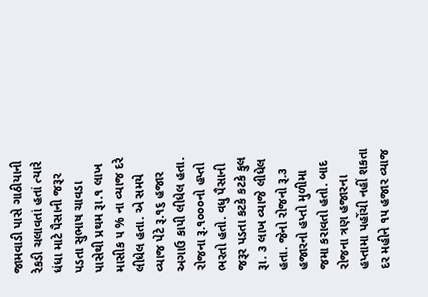જામવાડી પાસે ગાઠીયાની રેકડી ચલાવતાં હતાં ત્યારે ધંધા માટે પૈસાની જરૂર પડતા સુભાષ ચાવડા પાસેથી પ્રથમ રૂા.૧ લાખ માસીક ૫ % ના વ્યાજ દરે લીધેલ હતા. એ સમયે વ્યાજ પેટે રૂ.૧૬ હજાર અગાઉ કાપી લીધેલ હતા. રોજના રૂ.૧૦૦૦નો હપ્તો ભરતો હતો. વધુ પૈસાની જરૂર પડતા કટકે કટકે કુલ રૂા. ૩ લાખ વ્યાજે લીધેલ હતા. જેનો રોજનો રૂ.૩ હજારનો હપ્તો મુળીમા જમા કરાવતો હતો. બાદ રોજના ત્રણ હજારના હપ્તામા પહોંચી નહીં શકતા દર મહીને ૧૫ હજાર વ્યાજ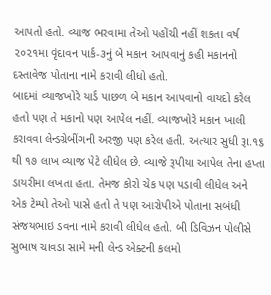આપતો હતો. વ્યાજ ભરવામા તેઓ પહોંચી નહીં શકતા વર્ષ ૨૦૨૧મા વૃંદાવન પાર્ક-૩નું બે મકાન આપવાનું કહી મકાનનો દસ્તાવેજ પોતાના નામે કરાવી લીધો હતો.
બાદમાં વ્યાજખોરે યાર્ડ પાછળ બે મકાન આપવાનો વાયદો કરેલ હતો પણ તે મકાનો પણ આપેલ નહીં. વ્યાજખોરે મકાન ખાલી કરાવવા લેન્ડગ્રેબીંગની અરજી પણ કરેલ હતી. અત્યાર સુધી રૂા.૧૬ થી ૧૭ લાખ વ્યાજ પેટે લીધેલ છે. વ્યાજે રૂપીયા આપેલ તેના હપ્તા ડાયરીમા લખતા હતા. તેમજ કોરો ચેક પણ પડાવી લીધેલ અને એક ટેમ્પો તેઓ પાસે હતો તે પણ આરોપીએ પોતાના સબંધી સંજયભાઇ ડવના નામે કરાવી લીધેલ હતો. બી ડિવિઝન પોલીસે સુભાષ ચાવડા સામે મની લેન્ડ એક્ટની કલમો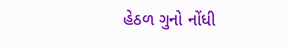હેઠળ ગુનો નોંધી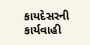કાયદેસરની કાર્યવાહી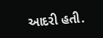આદરી હતી.